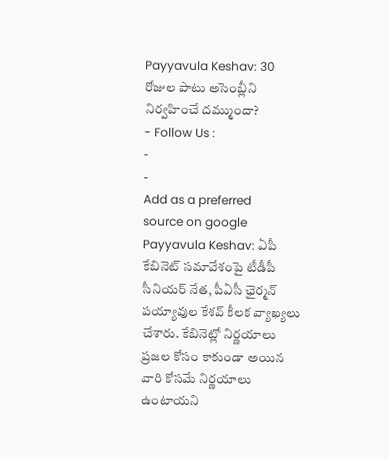Payyavula Keshav: 30 రోజుల పాటు అసెంబ్లీని నిర్వహించే దమ్ముందా?
- Follow Us :
-
-
Add as a preferred
source on google
Payyavula Keshav: ఏపీ కేబినెట్ సమావేశంపై టీడీపీ సీనియర్ నేత, పీఏసీ ఛైర్మన్ పయ్యావుల కేశవ్ కీలక వ్యాఖ్యలు చేశారు. కేబినెట్లో నిర్ణయాలు ప్రజల కోసం కాకుండా అయిన వారి కోసమే నిర్ణయాలు ఉంటాయని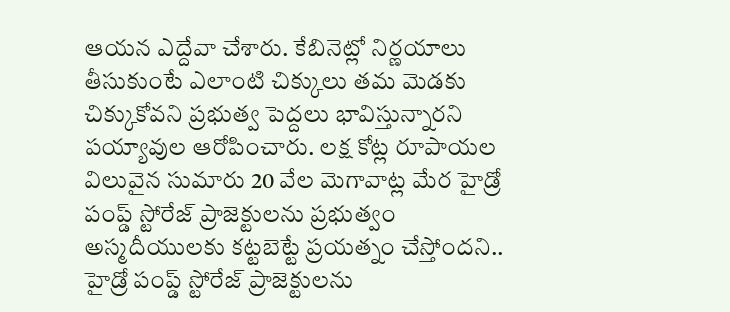ఆయన ఎద్దేవా చేశారు. కేబినెట్లో నిర్ణయాలు తీసుకుంటే ఎలాంటి చిక్కులు తమ మెడకు చిక్కుకోవని ప్రభుత్వ పెద్దలు భావిస్తున్నారని పయ్యావుల ఆరోపించారు. లక్ష కోట్ల రూపాయల విలువైన సుమారు 20 వేల మెగావాట్ల మేర హైడ్రో పంప్డ్ స్టోరేజ్ ప్రాజెక్టులను ప్రభుత్వం అస్మదీయులకు కట్టబెట్టే ప్రయత్నం చేస్తోందని.. హైడ్రో పంప్డ్ స్టోరేజ్ ప్రాజెక్టులను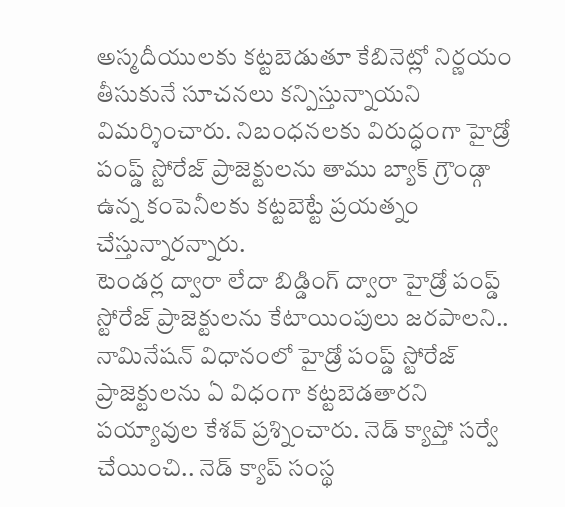అస్మదీయులకు కట్టబెడుతూ కేబినెట్లో నిర్ణయం తీసుకునే సూచనలు కన్పిస్తున్నాయని విమర్శించారు. నిబంధనలకు విరుద్ధంగా హైడ్రో పంప్డ్ స్టోరేజ్ ప్రాజెక్టులను తాము బ్యాక్ గ్రౌండ్గా ఉన్న కంపెనీలకు కట్టబెట్టే ప్రయత్నం చేస్తున్నారన్నారు.
టెండర్ల ద్వారా లేదా బిడ్డింగ్ ద్వారా హైడ్రో పంప్డ్ స్టోరేజ్ ప్రాజెక్టులను కేటాయింపులు జరపాలని.. నామినేషన్ విధానంలో హైడ్రో పంప్డ్ స్టోరేజ్ ప్రాజెక్టులను ఏ విధంగా కట్టబెడతారని పయ్యావుల కేశవ్ ప్రశ్నించారు. నెడ్ క్యాప్తో సర్వే చేయించి.. నెడ్ క్యాప్ సంస్థ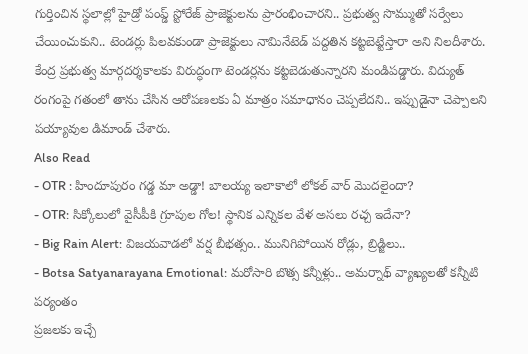గుర్తించిన స్థలాల్లో హైడ్రో పంప్డ్ స్టోరేజ్ ప్రాజెక్టులను ప్రారంభించారని.. ప్రభుత్వ సొమ్ముతో సర్వేలు చేయించుకుని.. టెండర్లు పిలవకుండా ప్రాజెక్టులు నామినేటెడ్ పద్దతిన కట్టబెట్టేస్తారా అని నిలదీశారు. కేంద్ర ప్రభుత్వ మార్గదర్శకాలకు విరుద్ధంగా టెండర్లను కట్టబెడుతున్నారని మండిపడ్డారు. విద్యుత్ రంగంపై గతంలో తాను చేసిన ఆరోపణలకు ఏ మాత్రం సమాధానం చెప్పలేదని.. ఇప్పుడైనా చెప్పాలని పయ్యావుల డిమాండ్ చేశారు.
Also Read
- OTR : హిందూపురం గడ్డ మా అడ్డా! బాలయ్య ఇలాకాలో లోకల్ వార్ మొదలైందా?
- OTR: సిక్కోలులో వైసీపీకి గ్రూపుల గోల! స్థానిక ఎన్నికల వేళ అసలు రచ్చ ఇదేనా?
- Big Rain Alert: విజయవాడలో వర్ష బీభత్సం.. మునిగిపోయిన రోడ్లు, బ్రిడ్జిలు..
- Botsa Satyanarayana Emotional: మరోసారి బొత్స కన్నీళ్లు.. అమర్నాథ్ వ్యాఖ్యలతో కన్నీటి పర్యంతం
ప్రజలకు ఇచ్చే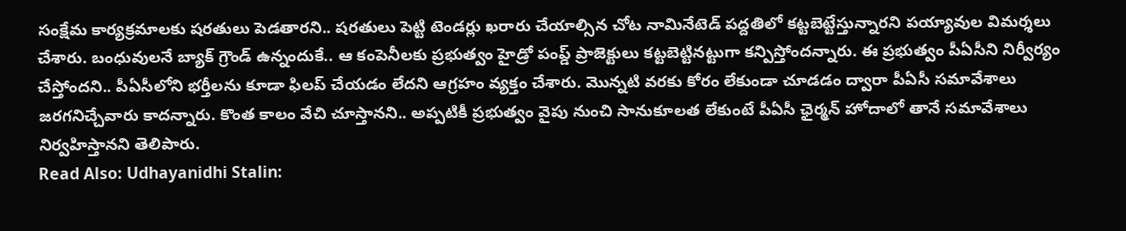సంక్షేమ కార్యక్రమాలకు షరతులు పెడతారని.. షరతులు పెట్టి టెండర్లు ఖరారు చేయాల్సిన చోట నామినేటెడ్ పద్దతిలో కట్టబెట్టేస్తున్నారని పయ్యావుల విమర్శలు చేశారు. బంధువులనే బ్యాక్ గ్రౌండ్ ఉన్నందుకే.. ఆ కంపెనీలకు ప్రభుత్వం హైడ్రో పంప్డ్ ప్రాజెక్టులు కట్టబెట్టినట్టుగా కన్పిస్తోందన్నారు. ఈ ప్రభుత్వం పీఏసీని నిర్వీర్యం చేస్తోందని.. పీఏసీలోని భర్తీలను కూడా ఫిలప్ చేయడం లేదని ఆగ్రహం వ్యక్తం చేశారు. మొన్నటి వరకు కోరం లేకుండా చూడడం ద్వారా పీఏసీ సమావేశాలు జరగనిచ్చేవారు కాదన్నారు. కొంత కాలం వేచి చూస్తానని.. అప్పటికీ ప్రభుత్వం వైపు నుంచి సానుకూలత లేకుంటే పీఏసీ ఛైర్మన్ హోదాలో తానే సమావేశాలు నిర్వహిస్తానని తెలిపారు.
Read Also: Udhayanidhi Stalin: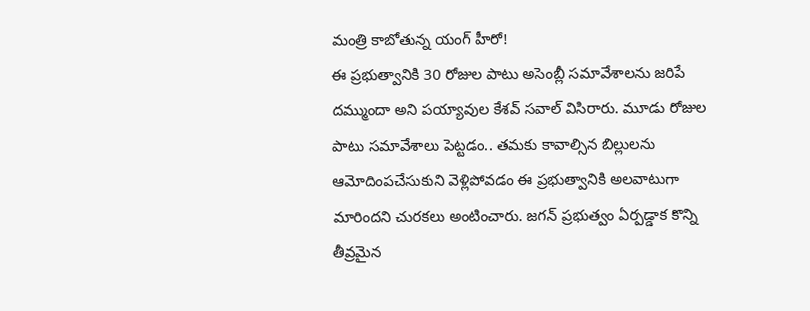మంత్రి కాబోతున్న యంగ్ హీరో!
ఈ ప్రభుత్వానికి 30 రోజుల పాటు అసెంబ్లీ సమావేశాలను జరిపే దమ్ముందా అని పయ్యావుల కేశవ్ సవాల్ విసిరారు. మూడు రోజుల పాటు సమావేశాలు పెట్టడం.. తమకు కావాల్సిన బిల్లులను ఆమోదింపచేసుకుని వెళ్లిపోవడం ఈ ప్రభుత్వానికి అలవాటుగా మారిందని చురకలు అంటించారు. జగన్ ప్రభుత్వం ఏర్పడ్డాక కొన్ని తీవ్రమైన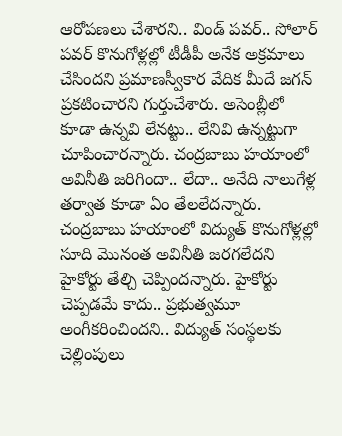ఆరోపణలు చేశారని.. విండ్ పవర్.. సోలార్ పవర్ కొనుగోళ్లల్లో టీడీపీ అనేక అక్రమాలు చేసిందని ప్రమాణస్వీకార వేదిక మీదే జగన్ ప్రకటించారని గుర్తుచేశారు. అసెంబ్లీలో కూడా ఉన్నవి లేనట్టు.. లేనివి ఉన్నట్టుగా చూపించారన్నారు. చంద్రబాబు హయాంలో అవినీతి జరిగిందా.. లేదా.. అనేది నాలుగేళ్ల తర్వాత కూడా ఏం తేలలేదన్నారు. చంద్రబాబు హయాంలో విద్యుత్ కొనుగోళ్లల్లో సూది మొనంత అవినీతి జరగలేదని హైకోర్టు తేల్చి చెప్పిందన్నారు. హైకోర్టు చెప్పడమే కాదు.. ప్రభుత్వమూ అంగీకరించిందని.. విద్యుత్ సంస్థలకు చెల్లింపులు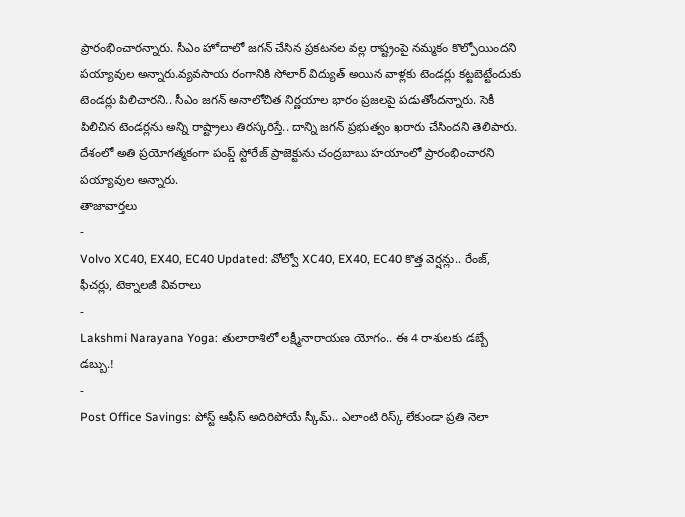ప్రారంభించారన్నారు. సీఎం హోదాలో జగన్ చేసిన ప్రకటనల వల్ల రాష్ట్రంపై నమ్మకం కొల్పోయిందని పయ్యావుల అన్నారు.వ్యవసాయ రంగానికి సోలార్ విద్యుత్ అయిన వాళ్లకు టెండర్లు కట్టబెట్టేందుకు టెండర్లు పిలిచారని.. సీఎం జగన్ అనాలోచిత నిర్ణయాల భారం ప్రజలపై పడుతోందన్నారు. సెకీ పిలిచిన టెండర్లను అన్ని రాష్ట్రాలు తిరస్కరిస్తే.. దాన్ని జగన్ ప్రభుత్వం ఖరారు చేసిందని తెలిపారు. దేశంలో అతి ప్రయోగత్మకంగా పంప్డ్ స్టోరేజ్ ప్రాజెక్టును చంద్రబాబు హయాంలో ప్రారంభించారని పయ్యావుల అన్నారు.
తాజావార్తలు
-
Volvo XC40, EX40, EC40 Updated: వోల్వో XC40, EX40, EC40 కొత్త వెర్షన్లు.. రేంజ్, ఫీచర్లు, టెక్నాలజీ వివరాలు
-
Lakshmi Narayana Yoga: తులారాశిలో లక్ష్మీనారాయణ యోగం.. ఈ 4 రాశులకు డబ్బే డబ్బు.!
-
Post Office Savings: పోస్ట్ ఆఫీస్ అదిరిపోయే స్కీమ్.. ఎలాంటి రిస్క్ లేకుండా ప్రతి నెలా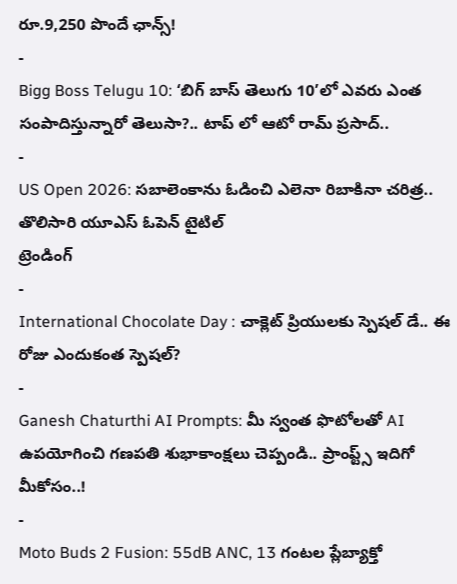రూ.9,250 పొందే ఛాన్స్!
-
Bigg Boss Telugu 10: ‘బిగ్ బాస్ తెలుగు 10’లో ఎవరు ఎంత సంపాదిస్తున్నారో తెలుసా?.. టాప్ లో ఆటో రామ్ ప్రసాద్..
-
US Open 2026: సబాలెంకాను ఓడించి ఎలెనా రిబాకినా చరిత్ర.. తొలిసారి యూఎస్ ఓపెన్ టైటిల్
ట్రెండింగ్
-
International Chocolate Day : చాక్లెట్ ప్రియులకు స్పెషల్ డే.. ఈ రోజు ఎందుకంత స్పెషల్?
-
Ganesh Chaturthi AI Prompts: మీ స్వంత ఫొటోలతో AI ఉపయోగించి గణపతి శుభాకాంక్షలు చెప్పండి.. ప్రాంప్ట్స్ ఇదిగో మీకోసం..!
-
Moto Buds 2 Fusion: 55dB ANC, 13 గంటల ప్లేబ్యాక్తో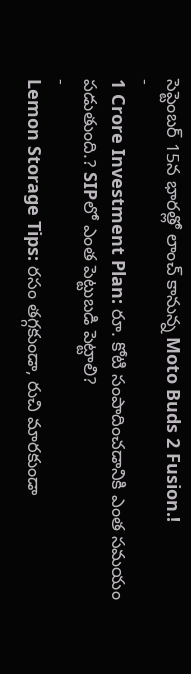సెప్టెంబర్ 15న భారత్లో లాంచ్ కానున్న Moto Buds 2 Fusion.!
-
1 Crore Investment Plan: రూ. కోటి సంపాదించడానికి ఎంత సమయం పడుతుంది.? SIPలో ఎంత పెట్టుబడి పెట్టాలి?
-
Lemon Storage Tips: రసం తగ్గకుండా, రుచి మారకుండా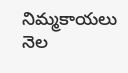నిమ్మకాయలు నెల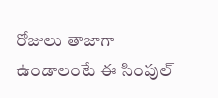రోజులు తాజాగా ఉండాలంటే ఈ సింపుల్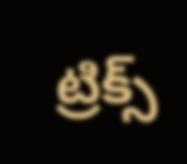ట్రిక్స్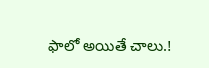ఫాలో అయితే చాలు.!